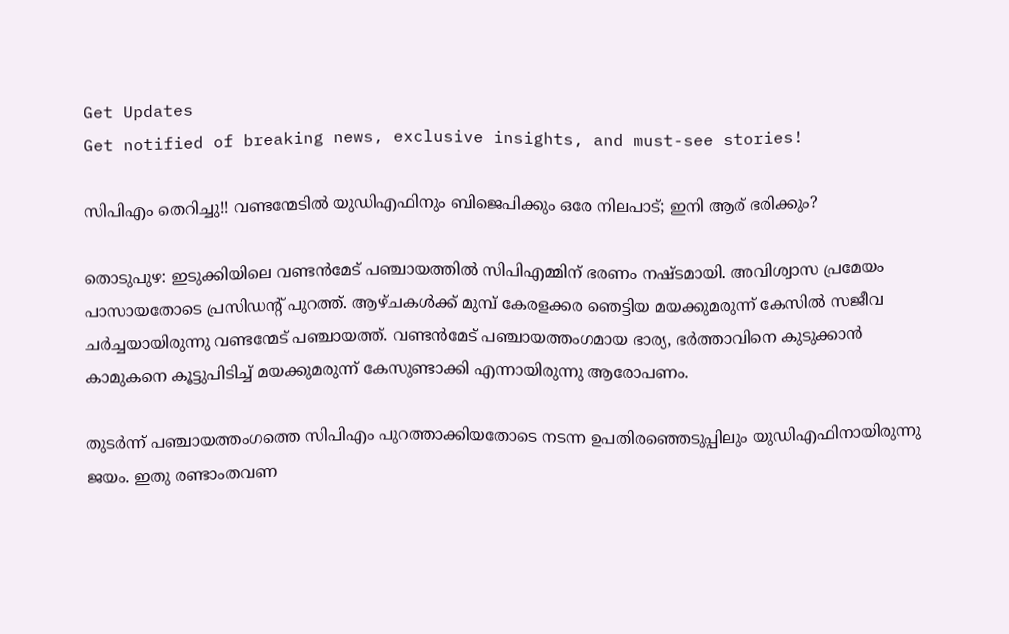Get Updates
Get notified of breaking news, exclusive insights, and must-see stories!

സിപിഎം തെറിച്ചു!! വണ്ടന്മേടില്‍ യുഡിഎഫിനും ബിജെപിക്കും ഒരേ നിലപാട്; ഇനി ആര് ഭരിക്കും?

തൊടുപുഴ: ഇടുക്കിയിലെ വണ്ടന്‍മേട് പഞ്ചായത്തില്‍ സിപിഎമ്മിന് ഭരണം നഷ്ടമായി. അവിശ്വാസ പ്രമേയം പാസായതോടെ പ്രസിഡന്റ് പുറത്ത്. ആഴ്ചകള്‍ക്ക് മുമ്പ് കേരളക്കര ഞെട്ടിയ മയക്കുമരുന്ന് കേസില്‍ സജീവ ചര്‍ച്ചയായിരുന്നു വണ്ടന്മേട് പഞ്ചായത്ത്. വണ്ടന്‍മേട് പഞ്ചായത്തംഗമായ ഭാര്യ, ഭര്‍ത്താവിനെ കുടുക്കാന്‍ കാമുകനെ കൂട്ടുപിടിച്ച് മയക്കുമരുന്ന് കേസുണ്ടാക്കി എന്നായിരുന്നു ആരോപണം.

തുടര്‍ന്ന് പഞ്ചായത്തംഗത്തെ സിപിഎം പുറത്താക്കിയതോടെ നടന്ന ഉപതിരഞ്ഞെടുപ്പിലും യുഡിഎഫിനായിരുന്നു ജയം. ഇതു രണ്ടാംതവണ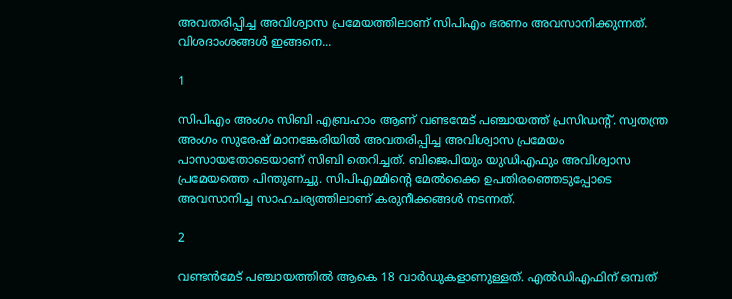അവതരിപ്പിച്ച അവിശ്വാസ പ്രമേയത്തിലാണ് സിപിഎം ഭരണം അവസാനിക്കുന്നത്. വിശദാംശങ്ങള്‍ ഇങ്ങനെ...

1

സിപിഎം അംഗം സിബി എബ്രഹാം ആണ് വണ്ടന്മേട് പഞ്ചായത്ത് പ്രസിഡന്റ്. സ്വതന്ത്ര അംഗം സുരേഷ് മാനങ്കേരിയില്‍ അവതരിപ്പിച്ച അവിശ്വാസ പ്രമേയം പാസായതോടെയാണ് സിബി തെറിച്ചത്. ബിജെപിയും യുഡിഎഫും അവിശ്വാസ പ്രമേയത്തെ പിന്തുണച്ചു. സിപിഎമ്മിന്റെ മേല്‍ക്കൈ ഉപതിരഞ്ഞെടുപ്പോടെ അവസാനിച്ച സാഹചര്യത്തിലാണ് കരുനീക്കങ്ങള്‍ നടന്നത്.

2

വണ്ടന്‍മേട് പഞ്ചായത്തില്‍ ആകെ 18 വാര്‍ഡുകളാണുള്ളത്. എല്‍ഡിഎഫിന് ഒമ്പത്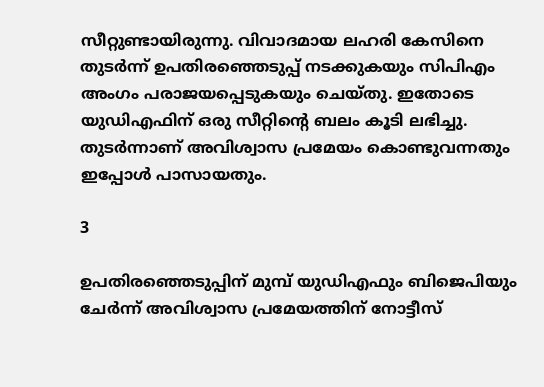സീറ്റുണ്ടായിരുന്നു. വിവാദമായ ലഹരി കേസിനെ തുടര്‍ന്ന് ഉപതിരഞ്ഞെടുപ്പ് നടക്കുകയും സിപിഎം അംഗം പരാജയപ്പെടുകയും ചെയ്തു. ഇതോടെ യുഡിഎഫിന് ഒരു സീറ്റിന്റെ ബലം കൂടി ലഭിച്ചു. തുടര്‍ന്നാണ് അവിശ്വാസ പ്രമേയം കൊണ്ടുവന്നതും ഇപ്പോള്‍ പാസായതും.

3

ഉപതിരഞ്ഞെടുപ്പിന് മുമ്പ് യുഡിഎഫും ബിജെപിയും ചേര്‍ന്ന് അവിശ്വാസ പ്രമേയത്തിന് നോട്ടീസ്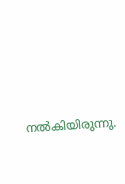നല്‍കിയിരുന്നു.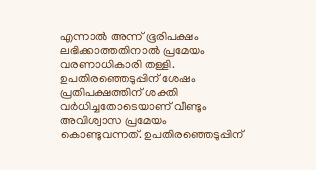എന്നാല്‍ അന്ന് ഭൂരിപക്ഷം ലഭിക്കാത്തതിനാല്‍ പ്രമേയം വരണാധികാരി തള്ളി. ഉപതിരഞ്ഞെടുപ്പിന് ശേഷം പ്രതിപക്ഷത്തിന് ശക്തി വര്‍ധിച്ചതോടെയാണ് വീണ്ടും അവിശ്വാസ പ്രമേയം കൊണ്ടുവന്നത്. ഉപതിരഞ്ഞെടുപ്പിന്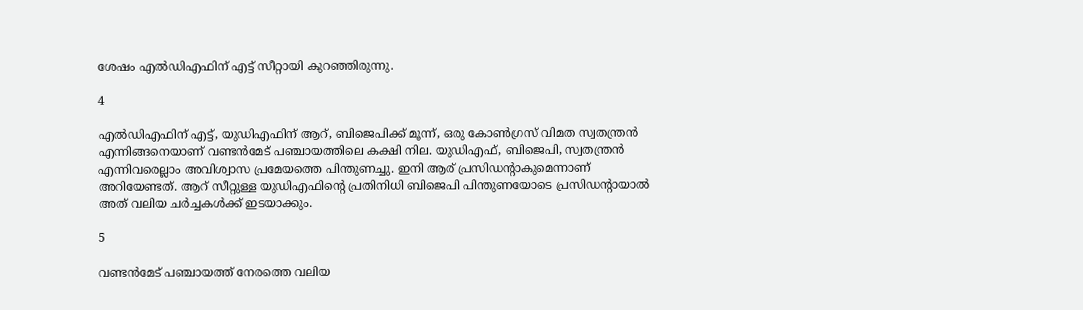ശേഷം എല്‍ഡിഎഫിന് എട്ട് സീറ്റായി കുറഞ്ഞിരുന്നു.

4

എല്‍ഡിഎഫിന് എട്ട്, യുഡിഎഫിന് ആറ്, ബിജെപിക്ക് മൂന്ന്, ഒരു കോണ്‍ഗ്രസ് വിമത സ്വതന്ത്രന്‍ എന്നിങ്ങനെയാണ് വണ്ടന്‍മേട് പഞ്ചായത്തിലെ കക്ഷി നില. യുഡിഎഫ്, ബിജെപി, സ്വതന്ത്രന്‍ എന്നിവരെല്ലാം അവിശ്വാസ പ്രമേയത്തെ പിന്തുണച്ചു. ഇനി ആര് പ്രസിഡന്റാകുമെന്നാണ് അറിയേണ്ടത്. ആറ് സീറ്റുള്ള യുഡിഎഫിന്റെ പ്രതിനിധി ബിജെപി പിന്തുണയോടെ പ്രസിഡന്റായാല്‍ അത് വലിയ ചര്‍ച്ചകള്‍ക്ക് ഇടയാക്കും.

5

വണ്ടന്‍മേട് പഞ്ചായത്ത് നേരത്തെ വലിയ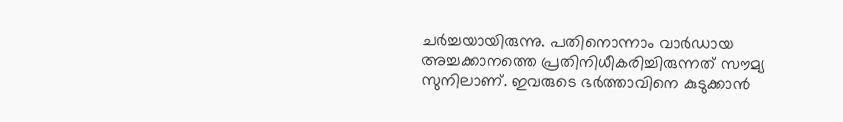ചര്‍ച്ചയായിരുന്നു. പതിനൊന്നാം വാര്‍ഡായ അച്ചക്കാനത്തെ പ്രതിനിധീകരിച്ചിരുന്നത് സൗമ്യ സുനിലാണ്. ഇവരുടെ ഭര്‍ത്താവിനെ കുടുക്കാന്‍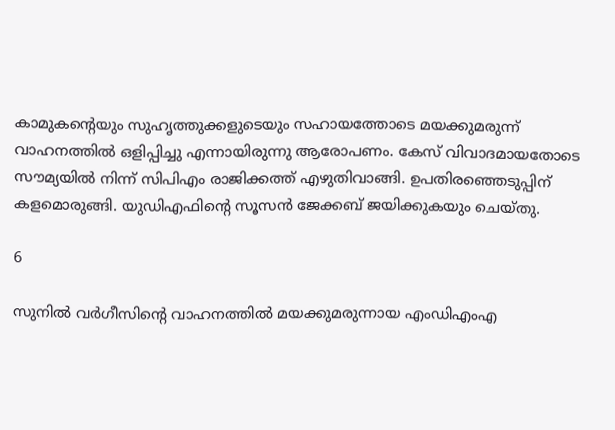കാമുകന്റെയും സുഹൃത്തുക്കളുടെയും സഹായത്തോടെ മയക്കുമരുന്ന് വാഹനത്തില്‍ ഒളിപ്പിച്ചു എന്നായിരുന്നു ആരോപണം. കേസ് വിവാദമായതോടെ സൗമ്യയില്‍ നിന്ന് സിപിഎം രാജിക്കത്ത് എഴുതിവാങ്ങി. ഉപതിരഞ്ഞെടുപ്പിന് കളമൊരുങ്ങി. യുഡിഎഫിന്റെ സൂസന്‍ ജേക്കബ് ജയിക്കുകയും ചെയ്തു.

6

സുനില്‍ വര്‍ഗീസിന്റെ വാഹനത്തില്‍ മയക്കുമരുന്നായ എംഡിഎംഎ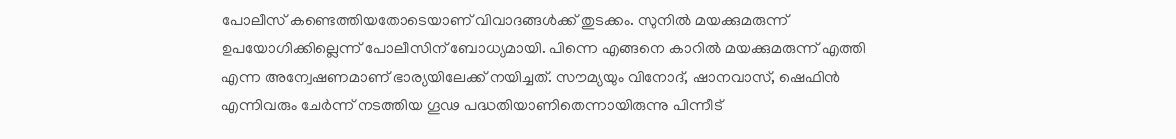പോലീസ് കണ്ടെത്തിയതോടെയാണ് വിവാദങ്ങള്‍ക്ക് തുടക്കം. സുനില്‍ മയക്കുമരുന്ന് ഉപയോഗിക്കില്ലെന്ന് പോലീസിന് ബോധ്യമായി. പിന്നെ എങ്ങനെ കാറില്‍ മയക്കുമരുന്ന് എത്തി എന്ന അന്വേഷണമാണ് ഭാര്യയിലേക്ക് നയിച്ചത്. സൗമ്യയും വിനോദ്, ഷാനവാസ്, ഷെഫിന്‍ എന്നിവരും ചേര്‍ന്ന് നടത്തിയ ഗൂഢ പദ്ധതിയാണിതെന്നായിരുന്നു പിന്നീട്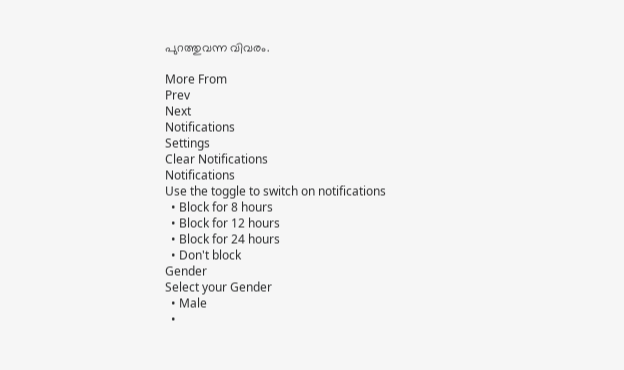പുറത്തുവന്ന വിവരം.

More From
Prev
Next
Notifications
Settings
Clear Notifications
Notifications
Use the toggle to switch on notifications
  • Block for 8 hours
  • Block for 12 hours
  • Block for 24 hours
  • Don't block
Gender
Select your Gender
  • Male
  •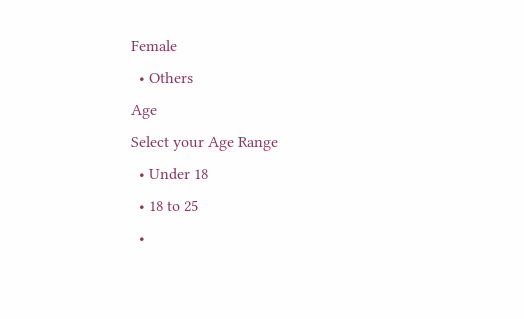Female
  • Others
Age
Select your Age Range
  • Under 18
  • 18 to 25
  •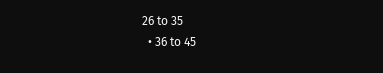26 to 35
  • 36 to 45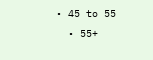• 45 to 55
  • 55+